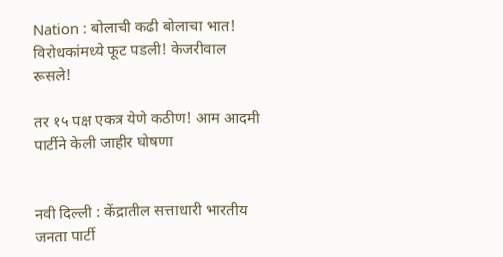Nation : बोलाची कढी बोलाचा भात! विरोधकांमध्ये फूट पडली! केजरीवाल रूसले!

तर १५ पक्ष एकत्र येणे कठीण! आम आदमी पार्टीने केली जाहीर घोषणा


नवी दिल्ली : केंद्रातील सत्ताधारी भारतीय जनता पार्टी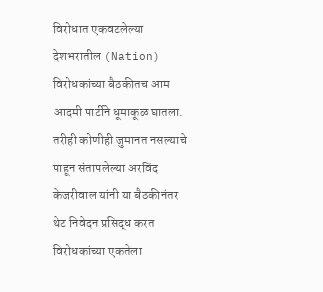विरोधात एकवटलेल्या देशभरातील (Nation) विरोधकांच्या बैठकीतच आम आदमी पार्टीने धूमाकूळ घातला. तरीही कोणीही जुमानत नसल्याचे पाहून संतापलेल्या अरविंद केजरीवाल यांनी या बैठकीनंतर थेट निवेदन प्रसिद्ध करत विरोधकांच्या एकतेला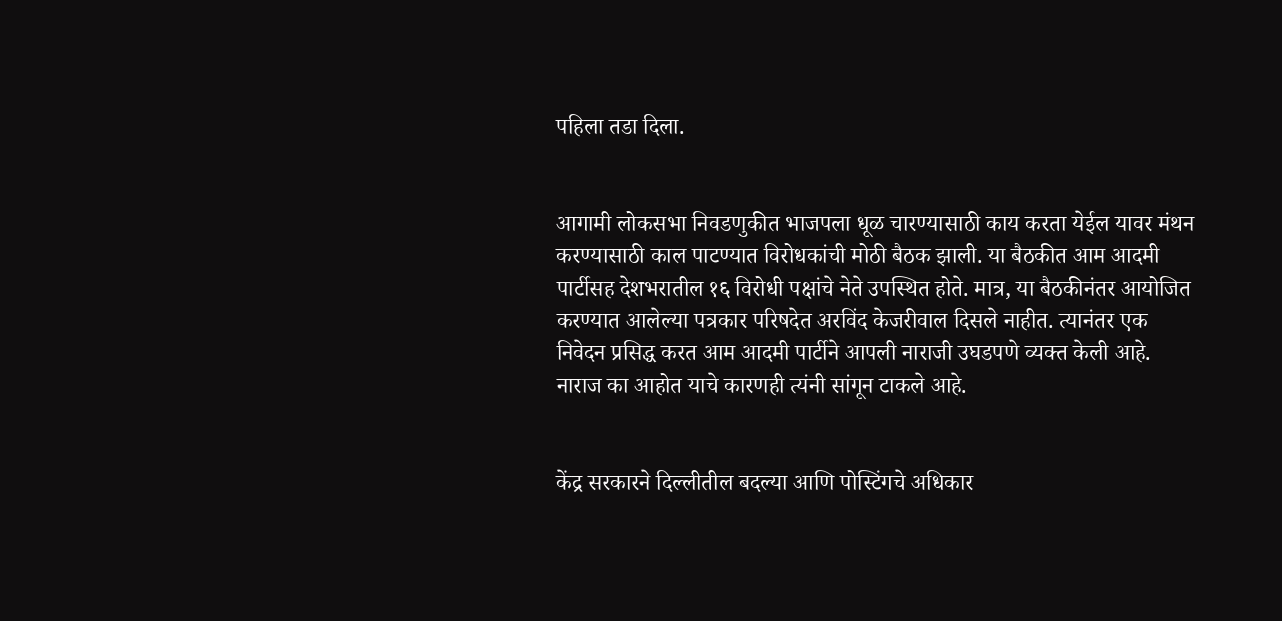पहिला तडा दिला.


आगामी लोकसभा निवडणुकीत भाजपला धूळ चारण्यासाठी काय करता येईल यावर मंथन करण्यासाठी काल पाटण्यात विरोधकांची मोठी बैठक झाली. या बैठकीत आम आदमी पार्टीसह देशभरातील १६ विरोधी पक्षांचे नेते उपस्थित होते. मात्र, या बैठकीनंतर आयोजित करण्यात आलेल्या पत्रकार परिषदेत अरविंद केजरीवाल दिसले नाहीत. त्यानंतर एक निवेदन प्रसिद्ध करत आम आदमी पार्टीने आपली नाराजी उघडपणे व्यक्त केली आहे. नाराज का आहोत याचे कारणही त्यंनी सांगून टाकले आहे.


केंद्र सरकारने दिल्लीतील बदल्या आणि पोस्टिंगचे अधिकार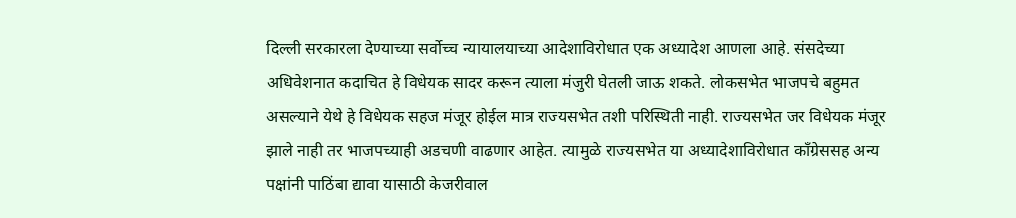दिल्ली सरकारला देण्याच्या सर्वोच्च न्यायालयाच्या आदेशाविरोधात एक अध्यादेश आणला आहे. संसदेच्या अधिवेशनात कदाचित हे विधेयक सादर करून त्याला मंजुरी घेतली जाऊ शकते. लोकसभेत भाजपचे बहुमत असल्याने येथे हे विधेयक सहज मंजूर होईल मात्र राज्यसभेत तशी परिस्थिती नाही. राज्यसभेत जर विधेयक मंजूर झाले नाही तर भाजपच्याही अडचणी वाढणार आहेत. त्यामुळे राज्यसभेत या अध्यादेशाविरोधात काँग्रेससह अन्य पक्षांनी पाठिंबा द्यावा यासाठी केजरीवाल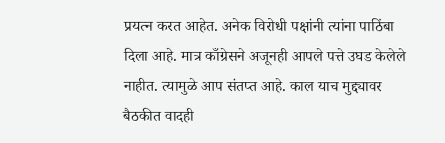प्रयत्न करत आहेत. अनेक विरोधी पक्षांनी त्यांना पाठिंबा दिला आहे. मात्र काँग्रेसने अजूनही आपले पत्ते उघड केलेले नाहीत. त्यामुळे आप संतप्त आहे. काल याच मुद्द्यावर बैठकीत वादही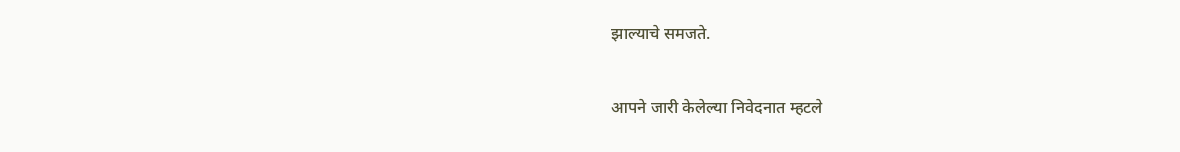झाल्याचे समजते.


आपने जारी केलेल्या निवेदनात म्हटले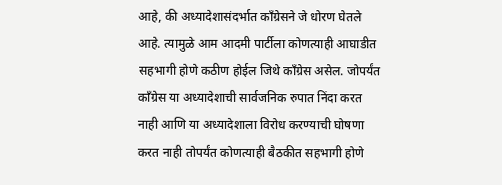आहे, की अध्यादेशासंदर्भात काँग्रेसने जे धोरण घेतले आहे. त्यामुळे आम आदमी पार्टीला कोणत्याही आघाडीत सहभागी होणे कठीण होईल जिथे काँग्रेस असेल. जोपर्यंत काँग्रेस या अध्यादेशाची सार्वजनिक रुपात निंदा करत नाही आणि या अध्यादेशाला विरोध करण्याची घोषणा करत नाही तोपर्यंत कोणत्याही बैठकीत सहभागी होणे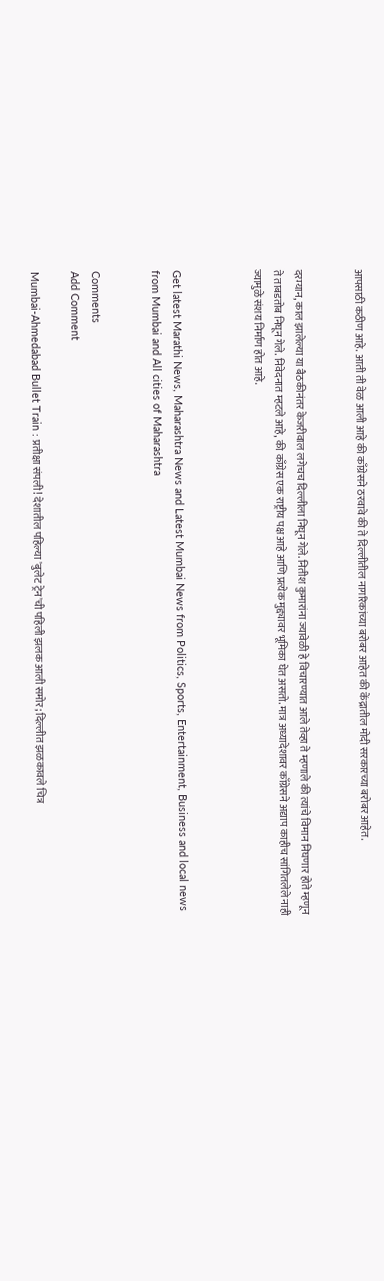आपसाठी कठीण आहे. आती ती वेळ आली आहे की काँग्रेसने ठरवावे की ते दिल्लीतील नागरिकांच्या बरोबर आहेत की केंद्रातील मोदी सरकारच्या बरोबर आहेत.


दरम्यान, काल झालेल्या या बैठकीनंतर केजरीवाल लगेचच दिल्लीला निघून गेले. नितीश कुमारांना ज्यावेळी हे विचारण्यात आले तेव्हा ते म्हणाले की त्यांचे विमान निघणार होते म्हणून ते ताबडतोब निघून गेले. निवेदनात म्हटले आहे, की काँग्रेस एक राष्ट्रीय पक्ष आहे आणि प्रत्येक मुद्द्यावर भूमिका घेत असतो. मात्र अध्यादेशावर काँग्रेसने अद्याप काहीच सांगितलेले नाही ज्यामुळे संशय निर्माण होत आहे.



Get latest Marathi News, Maharashtra News and Latest Mumbai News from Politics, Sports, Entertainment, Business and local news from Mumbai and All cities of Maharashtra


Comments
Add Comment

Mumbai-Ahmedabad Bullet Train : प्रतीक्षा संपली! देशातील पहिल्या 'बुलेट ट्रेन'ची पहिली झलक आली समोर; दिल्लीत झळकावले चित्र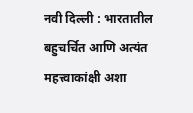नवी दिल्ली : भारतातील बहुचर्चित आणि अत्यंत महत्त्वाकांक्षी अशा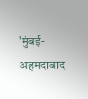'मुंबई-अहमदाबाद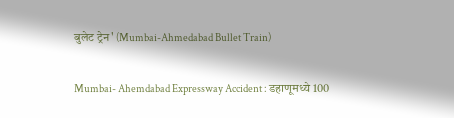बुलेट ट्रेन' (Mumbai-Ahmedabad Bullet Train)

Mumbai- Ahemdabad Expressway Accident : डहाणूमध्ये 100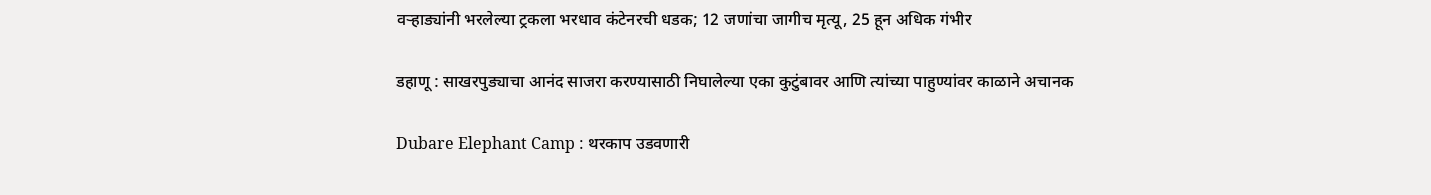वऱ्हाड्यांनी भरलेल्या ट्रकला भरधाव कंटेनरची धडक; 12 जणांचा जागीच मृत्यू, 25 हून अधिक गंभीर

डहाणू : साखरपुड्याचा आनंद साजरा करण्यासाठी निघालेल्या एका कुटुंबावर आणि त्यांच्या पाहुण्यांवर काळाने अचानक

Dubare Elephant Camp : थरकाप उडवणारी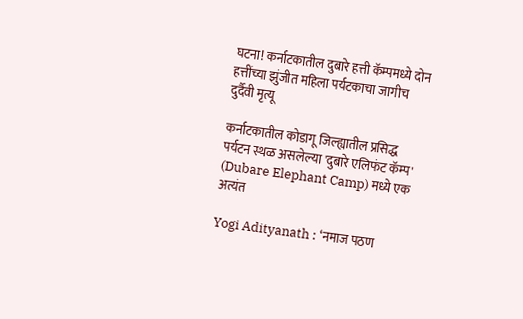घटना! कर्नाटकातील दुबारे हत्ती कॅम्पमध्ये दोन हत्तींच्या झुंजीत महिला पर्यटकाचा जागीच दुर्दैवी मृत्यू

कर्नाटकातील कोडागू जिल्ह्यातील प्रसिद्ध पर्यटन स्थळ असलेल्या 'दुबारे एलिफंट कॅम्प' (Dubare Elephant Camp) मध्ये एक अत्यंत

Yogi Adityanath : ‘नमाज पठण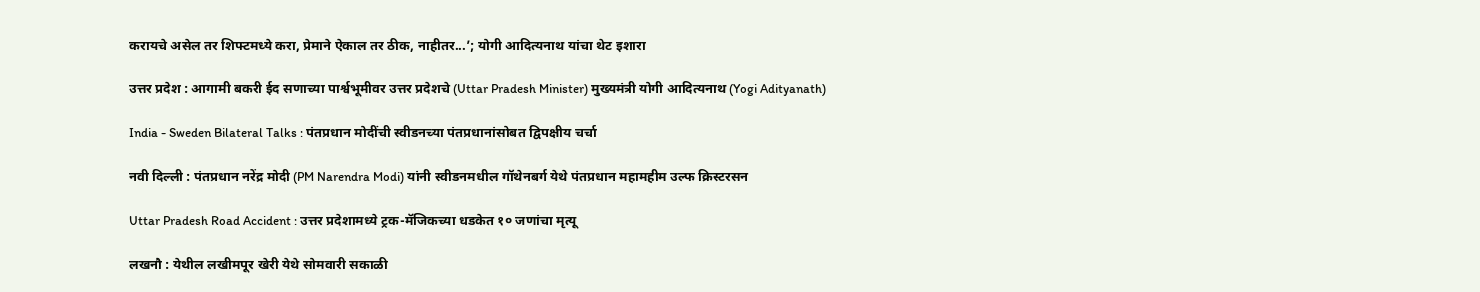करायचे असेल तर शिफ्टमध्ये करा, प्रेमाने ऐकाल तर ठीक, नाहीतर...’; योगी आदित्यनाथ यांचा थेट इशारा

उत्तर प्रदेश : आगामी बकरी ईद सणाच्या पार्श्वभूमीवर उत्तर प्रदेशचे (Uttar Pradesh Minister) मुख्यमंत्री योगी आदित्यनाथ (Yogi Adityanath)

India - Sweden Bilateral Talks : पंतप्रधान मोदींची स्वीडनच्या पंतप्रधानांसोबत द्विपक्षीय चर्चा

नवी दिल्ली : पंतप्रधान नरेंद्र मोदी (PM Narendra Modi) यांनी स्वीडनमधील गॉथेनबर्ग येथे पंतप्रधान महामहीम उल्फ क्रिस्टरसन

Uttar Pradesh Road Accident : उत्तर प्रदेशामध्ये ट्रक-मॅजिकच्या धडकेत १० जणांचा मृत्यू

लखनौ : येथील लखीमपूर खेरी येथे सोमवारी सकाळी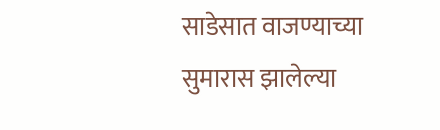साडेसात वाजण्याच्या सुमारास झालेल्या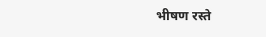भीषण रस्ते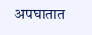अपघातात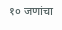१० जणांचा